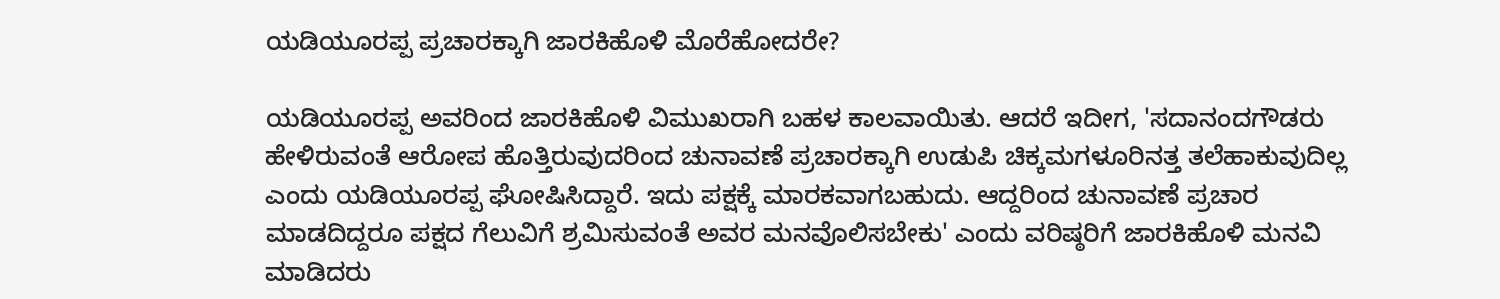ಯಡಿಯೂರಪ್ಪ ಪ್ರಚಾರಕ್ಕಾಗಿ ಜಾರಕಿಹೊಳಿ ಮೊರೆಹೋದರೇ?

ಯಡಿಯೂರಪ್ಪ ಅವರಿಂದ ಜಾರಕಿಹೊಳಿ ವಿಮುಖರಾಗಿ ಬಹಳ ಕಾಲವಾಯಿತು. ಆದರೆ ಇದೀಗ, 'ಸದಾನಂದಗೌಡರು ಹೇಳಿರುವಂತೆ ಆರೋಪ ಹೊತ್ತಿರುವುದರಿಂದ ಚುನಾವಣೆ ಪ್ರಚಾರಕ್ಕಾಗಿ ಉಡುಪಿ ಚಿಕ್ಕಮಗಳೂರಿನತ್ತ ತಲೆಹಾಕುವುದಿಲ್ಲ ಎಂದು ಯಡಿಯೂರಪ್ಪ ಘೋಷಿಸಿದ್ದಾರೆ. ಇದು ಪಕ್ಷಕ್ಕೆ ಮಾರಕವಾಗಬಹುದು. ಆದ್ದರಿಂದ ಚುನಾವಣೆ ಪ್ರಚಾರ ಮಾಡದಿದ್ದರೂ ಪಕ್ಷದ ಗೆಲುವಿಗೆ ಶ್ರಮಿಸುವಂತೆ ಅವರ ಮನವೊಲಿಸಬೇಕು' ಎಂದು ವರಿಷ್ಠರಿಗೆ ಜಾರಕಿಹೊಳಿ ಮನವಿ ಮಾಡಿದರು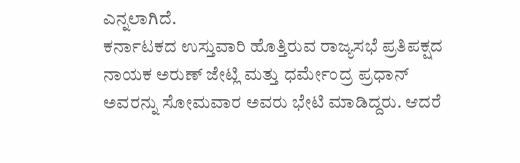ಎನ್ನಲಾಗಿದೆ.
ಕರ್ನಾಟಕದ ಉಸ್ತುವಾರಿ ಹೊತ್ತಿರುವ ರಾಜ್ಯಸಭೆ ಪ್ರತಿಪಕ್ಷದ ನಾಯಕ ಅರುಣ್ ಜೇಟ್ಲಿ ಮತ್ತು ಧರ್ಮೇಂದ್ರ ಪ್ರಧಾನ್ ಅವರನ್ನು ಸೋಮವಾರ ಅವರು ಭೇಟಿ ಮಾಡಿದ್ದರು. ಆದರೆ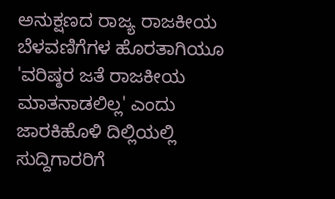ಅನುಕ್ಷಣದ ರಾಜ್ಯ ರಾಜಕೀಯ ಬೆಳವಣಿಗೆಗಳ ಹೊರತಾಗಿಯೂ 'ವರಿಷ್ಠರ ಜತೆ ರಾಜಕೀಯ ಮಾತನಾಡಲಿಲ್ಲ' ಎಂದು ಜಾರಕಿಹೊಳಿ ದಿಲ್ಲಿಯಲ್ಲಿ ಸುದ್ದಿಗಾರರಿಗೆ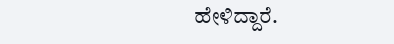ಹೇಳಿದ್ದಾರೆ.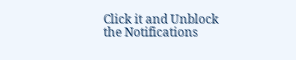Click it and Unblock the Notifications